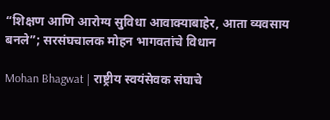“शिक्षण आणि आरोग्य सुविधा आवाक्याबाहेर, आता व्यवसाय बनले”; सरसंघचालक मोहन भागवतांचे विधान

Mohan Bhagwat | राष्ट्रीय स्वयंसेवक संघाचे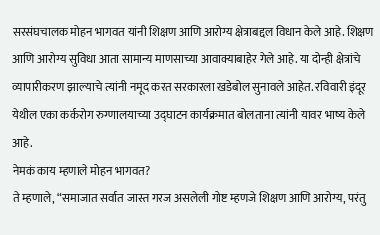सरसंघचालक मोहन भागवत यांनी शिक्षण आणि आरोग्य क्षेत्राबद्दल विधान केले आहे. शिक्षण आणि आरोग्य सुविधा आता सामान्य माणसाच्या आवाक्याबाहेर गेले आहे. या दोन्ही क्षेत्रांचे व्यापारीकरण झाल्याचे त्यांनी नमूद करत सरकारला खडेबोल सुनावले आहेत. रविवारी इंदूर येथील एका कर्करोग रुग्णालयाच्या उद्घाटन कार्यक्रमात बोलताना त्यांनी यावर भाष्य केले आहे.
नेमकं काय म्हणाले मोहन भागवत?
ते म्हणाले, “समाजात सर्वात जास्त गरज असलेली गोष्ट म्हणजे शिक्षण आणि आरोग्य, परंतु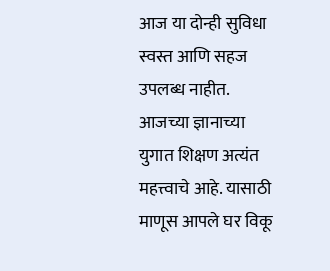आज या दोन्ही सुविधा स्वस्त आणि सहज उपलब्ध नाहीत. आजच्या ज्ञानाच्या युगात शिक्षण अत्यंत महत्त्वाचे आहे. यासाठी माणूस आपले घर विकू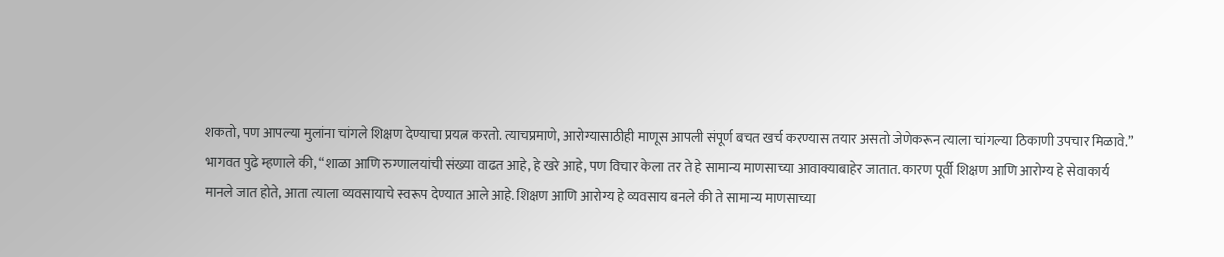शकतो, पण आपल्या मुलांना चांगले शिक्षण देण्याचा प्रयत्न करतो. त्याचप्रमाणे, आरोग्यासाठीही माणूस आपली संपूर्ण बचत खर्च करण्यास तयार असतो जेणेकरून त्याला चांगल्या ठिकाणी उपचार मिळावे.”
भागवत पुढे म्हणाले की, “शाळा आणि रुग्णालयांची संख्या वाढत आहे, हे खरे आहे, पण विचार केला तर ते हे सामान्य माणसाच्या आवाक्याबाहेर जातात. कारण पूर्वी शिक्षण आणि आरोग्य हे सेवाकार्य मानले जात होते, आता त्याला व्यवसायाचे स्वरूप देण्यात आले आहे. शिक्षण आणि आरोग्य हे व्यवसाय बनले की ते सामान्य माणसाच्या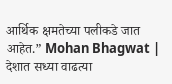आर्थिक क्षमतेच्या पलीकडे जात आहेत.” Mohan Bhagwat |
देशात सध्या वाढत्या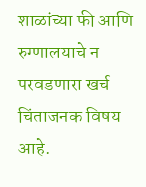शाळांच्या फी आणि रुग्णालयाचे न परवडणारा खर्च चिंताजनक विषय आहे.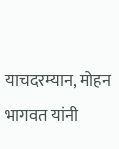याचदरम्यान, मोहन भागवत यांनी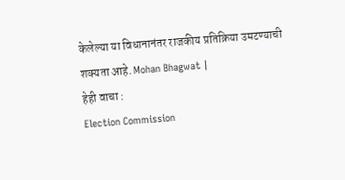केलेल्या या विधानानंतर राजकीय प्रतिक्रिया उमटण्याची शक्यता आहे. Mohan Bhagwat |
हेही वाचा :
Election Commission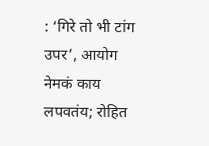: ‘गिरे तो भी टांग उपर’, आयोग नेमकं काय लपवतंय; रोहित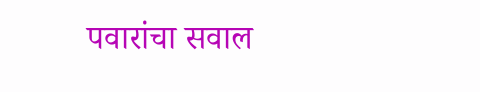पवारांचा सवाल